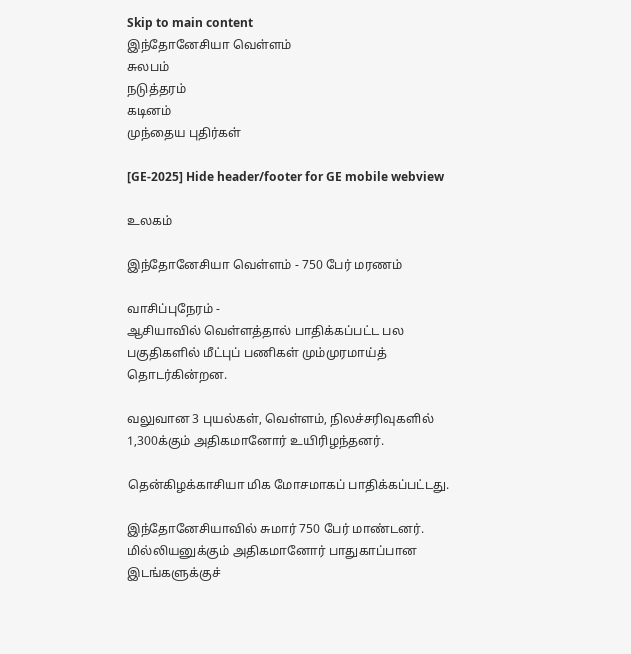Skip to main content
இந்தோனேசியா வெள்ளம்
சுலபம்
நடுத்தரம்
கடினம்
முந்தைய புதிர்கள்

[GE-2025] Hide header/footer for GE mobile webview

உலகம்

இந்தோனேசியா வெள்ளம் - 750 பேர் மரணம்

வாசிப்புநேரம் -
ஆசியாவில் வெள்ளத்தால் பாதிக்கப்பட்ட பல பகுதிகளில் மீட்புப் பணிகள் மும்முரமாய்த் தொடர்கின்றன.

வலுவான 3 புயல்கள், வெள்ளம், நிலச்சரிவுகளில் 1,300க்கும் அதிகமானோர் உயிரிழந்தனர்.

தென்கிழக்காசியா மிக மோசமாகப் பாதிக்கப்பட்டது.

இந்தோனேசியாவில் சுமார் 750 பேர் மாண்டனர். மில்லியனுக்கும் அதிகமானோர் பாதுகாப்பான இடங்களுக்குச்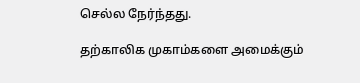செல்ல நேர்ந்தது.

தற்காலிக முகாம்களை அமைக்கும்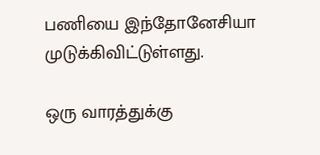பணியை இந்தோனேசியா முடுக்கிவிட்டுள்ளது.

ஒரு வாரத்துக்கு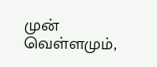முன் வெள்ளமும்,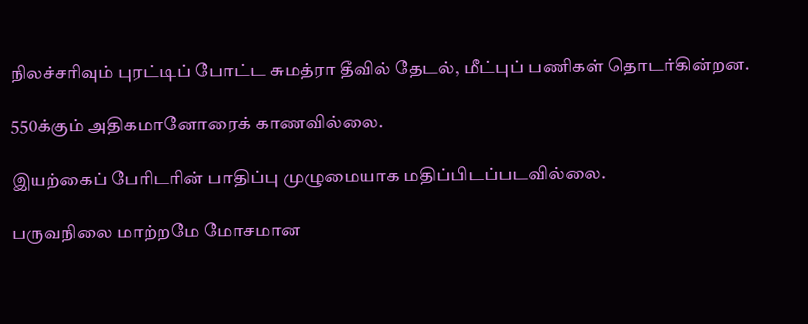நிலச்சரிவும் புரட்டிப் போட்ட சுமத்ரா தீவில் தேடல், மீட்புப் பணிகள் தொடர்கின்றன.

550க்கும் அதிகமானோரைக் காணவில்லை.

இயற்கைப் பேரிடரின் பாதிப்பு முழுமையாக மதிப்பிடப்படவில்லை.

பருவநிலை மாற்றமே மோசமான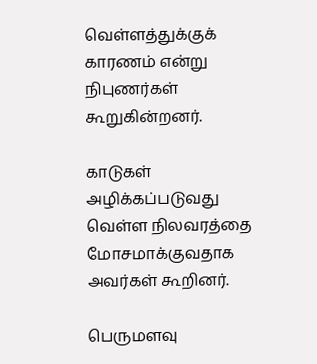வெள்ளத்துக்குக் காரணம் என்று நிபுணர்கள் கூறுகின்றனர்.

காடுகள் அழிக்கப்படுவது வெள்ள நிலவரத்தை மோசமாக்குவதாக அவர்கள் கூறினர்.

பெருமளவு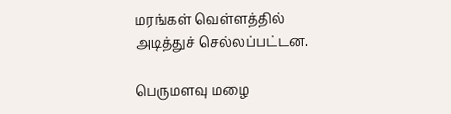மரங்கள் வெள்ளத்தில் அடித்துச் செல்லப்பட்டன.

பெருமளவு மழை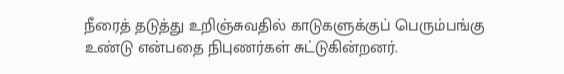நீரைத் தடுத்து உறிஞ்சுவதில் காடுகளுக்குப் பெரும்பங்கு உண்டு என்பதை நிபுணர்கள் சுட்டுகின்றனர்.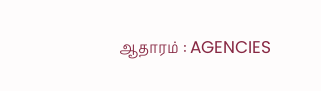ஆதாரம் : AGENCIES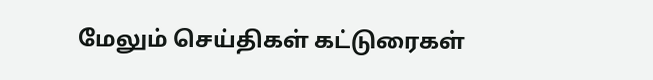மேலும் செய்திகள் கட்டுரைகள்